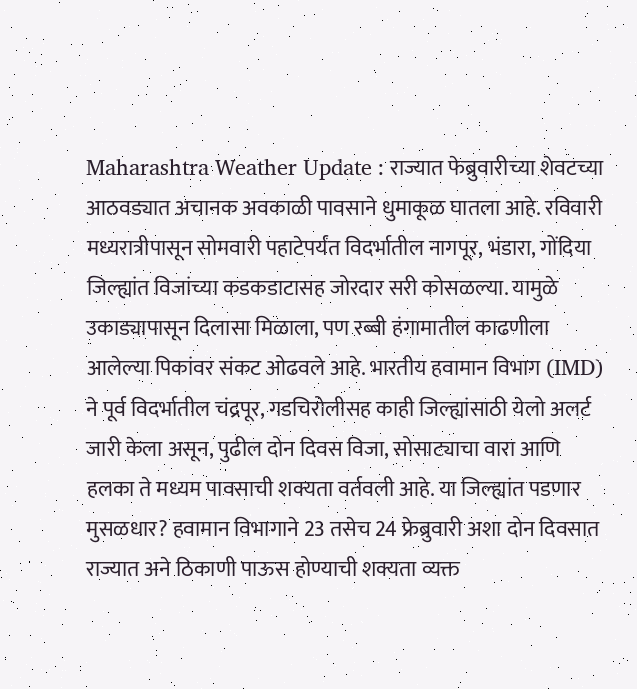Maharashtra Weather Update : राज्यात फेब्रुवारीच्या शेवटच्या आठवड्यात अचानक अवकाळी पावसाने धुमाकूळ घातला आहे. रविवारी मध्यरात्रीपासून सोमवारी पहाटेपर्यंत विदर्भातील नागपूर, भंडारा, गोंदिया जिल्ह्यांत विजांच्या कडकडाटासह जोरदार सरी कोसळल्या. यामुळे उकाड्यापासून दिलासा मिळाला, पण रब्बी हंगामातील काढणीला आलेल्या पिकांवर संकट ओढवले आहे. भारतीय हवामान विभाग (IMD) ने पूर्व विदर्भातील चंद्रपूर, गडचिरोलीसह काही जिल्ह्यांसाठी येलो अलर्ट जारी केला असून, पुढील दोन दिवस विजा, सोसाट्याचा वारा आणि हलका ते मध्यम पावसाची शक्यता वर्तवली आहे. या जिल्ह्यांत पडणार मुसळधार? हवामान विभागाने 23 तसेच 24 फ्रेब्रुवारी अशा दोन दिवसात राज्यात अने ठिकाणी पाऊस होण्याची शक्यता व्यक्त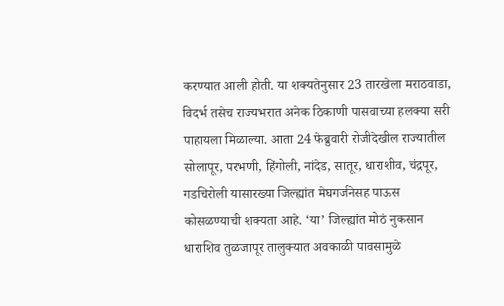करण्यात आली होती. या शक्यतेनुसार 23 तारखेला मराठवाडा, विदर्भ तसेच राज्यभरात अनेक ठिकाणी पासवाच्या हलक्या सरी पाहायला मिळाल्या. आता 24 फेब्रुवारी रोजीदेखील राज्यातील सोलापूर, परभणी, हिंगोली, नांदेड, सातूर, धाराशीव, चंद्रपूर, गडचिरोली यासारख्या जिल्ह्यांत मेघगर्जनेसह पाऊस कोसळण्याची शक्यता आहे. ‘या’ जिल्ह्यांत मोठं नुकसान धाराशिव तुळजापूर तालुक्यात अवकाळी पावसामुळे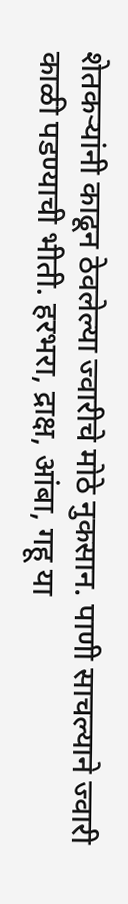शेतकऱ्यांनी काढून ठेवलेल्या ज्वारीचे मोठे नुकसान. पाणी साचल्याने ज्वारी काळी पडण्याची भीती. हरभरा, द्राक्ष, आंबा, गहू या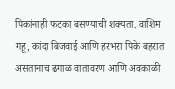पिकांनाही फटका बसण्याची शक्यता. वाशिम गहू, कांदा बिजवाई आणि हरभरा पिके बहरात असतानाच ढगाळ वातावरण आणि अवकाळी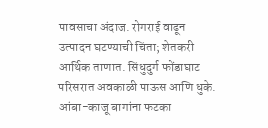पावसाचा अंदाज. रोगराई वाढून उत्पादन घटण्याची चिंता; शेतकरी आर्थिक ताणात. सिंधुदुर्ग फोंडाघाट परिसरात अवकाळी पाऊस आणि धुके. आंबा-काजू बागांना फटका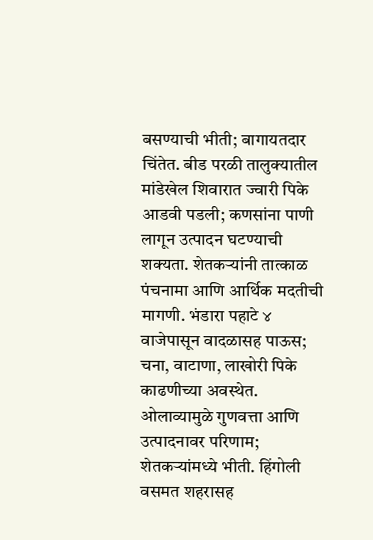बसण्याची भीती; बागायतदार चिंतेत. बीड परळी तालुक्यातील मांडेखेल शिवारात ज्वारी पिके आडवी पडली; कणसांना पाणी लागून उत्पादन घटण्याची शक्यता. शेतकऱ्यांनी तात्काळ पंचनामा आणि आर्थिक मदतीची मागणी. भंडारा पहाटे ४ वाजेपासून वादळासह पाऊस; चना, वाटाणा, लाखोरी पिके काढणीच्या अवस्थेत. ओलाव्यामुळे गुणवत्ता आणि उत्पादनावर परिणाम; शेतकऱ्यांमध्ये भीती. हिंगोली वसमत शहरासह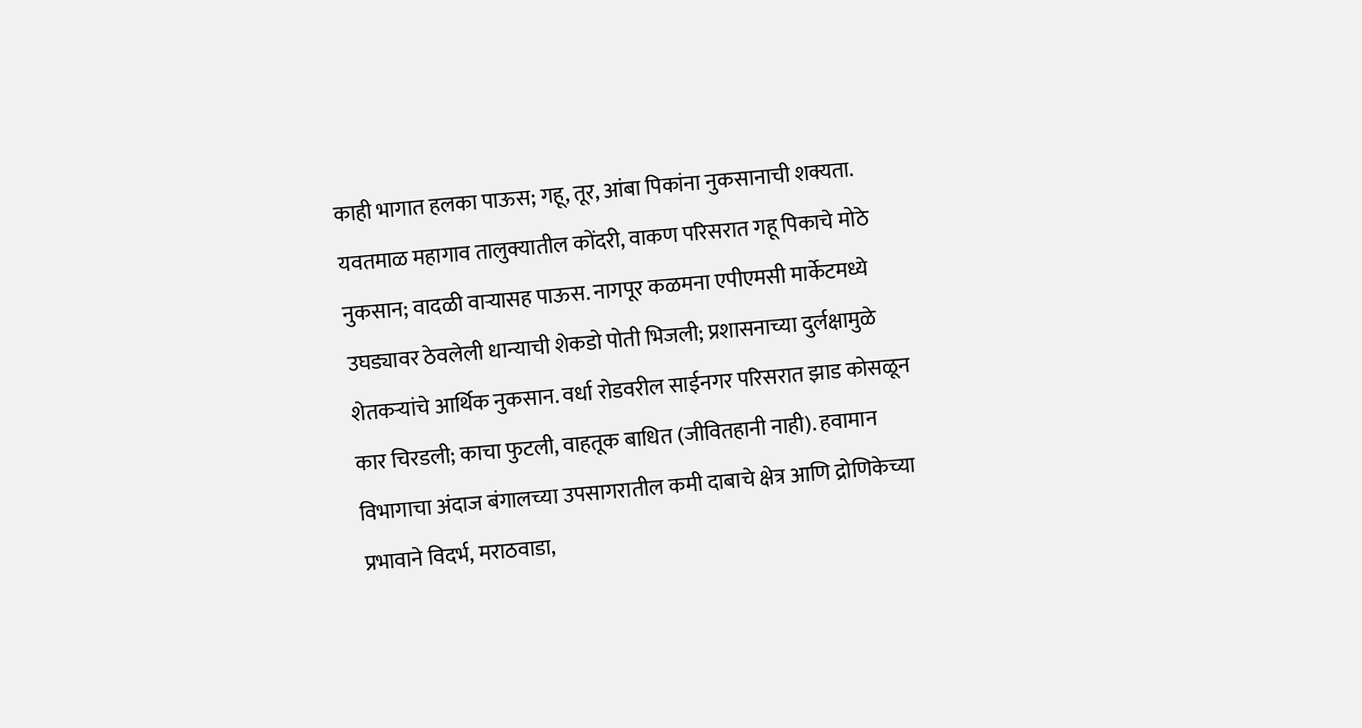काही भागात हलका पाऊस; गहू, तूर, आंबा पिकांना नुकसानाची शक्यता. यवतमाळ महागाव तालुक्यातील कोंदरी, वाकण परिसरात गहू पिकाचे मोठे नुकसान; वादळी वाऱ्यासह पाऊस. नागपूर कळमना एपीएमसी मार्केटमध्ये उघड्यावर ठेवलेली धान्याची शेकडो पोती भिजली; प्रशासनाच्या दुर्लक्षामुळे शेतकऱ्यांचे आर्थिक नुकसान. वर्धा रोडवरील साईनगर परिसरात झाड कोसळून कार चिरडली; काचा फुटली, वाहतूक बाधित (जीवितहानी नाही). हवामान विभागाचा अंदाज बंगालच्या उपसागरातील कमी दाबाचे क्षेत्र आणि द्रोणिकेच्या प्रभावाने विदर्भ, मराठवाडा,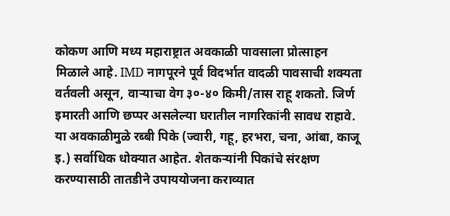कोकण आणि मध्य महाराष्ट्रात अवकाळी पावसाला प्रोत्साहन मिळाले आहे. IMD नागपूरने पूर्व विदर्भात वादळी पावसाची शक्यता वर्तवली असून, वाऱ्याचा वेग ३०-४० किमी/तास राहू शकतो. जिर्ण इमारती आणि छप्पर असलेल्या घरातील नागरिकांनी सावध राहावे. या अवकाळीमुळे रब्बी पिके (ज्वारी, गहू, हरभरा, चना, आंबा, काजू इ.) सर्वाधिक धोक्यात आहेत. शेतकऱ्यांनी पिकांचे संरक्षण करण्यासाठी तातडीने उपाययोजना कराव्यात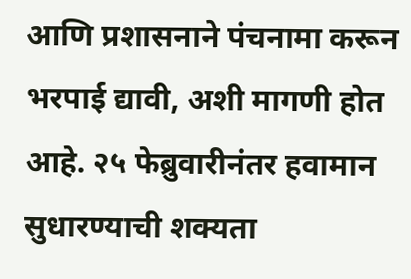आणि प्रशासनाने पंचनामा करून भरपाई द्यावी, अशी मागणी होत आहे. २५ फेब्रुवारीनंतर हवामान सुधारण्याची शक्यता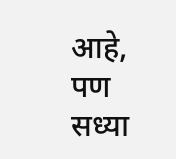आहे, पण सध्या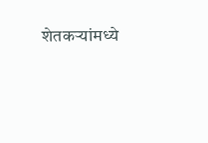शेतकऱ्यांमध्ये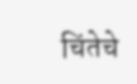चिंतेचे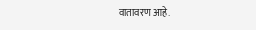वातावरण आहे.